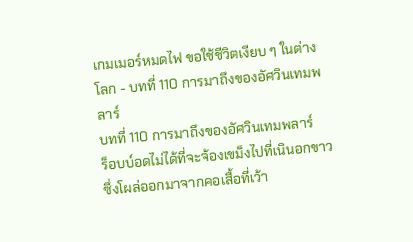เกมเมอร์หมดไฟ ขอใช้ชีวิตเงียบ ๆ ในต่างโลก - บทที่ 110 การมาถึงของอัศวินเทมพลาร์
บทที่ 110 การมาถึงของอัศวินเทมพลาร์
ร็อบบ์อดไม่ได้ที่จะจ้องเขม็งไปที่เนินอกขาวซึ่งโผล่ออกมาจากคอเสื้อที่เว้า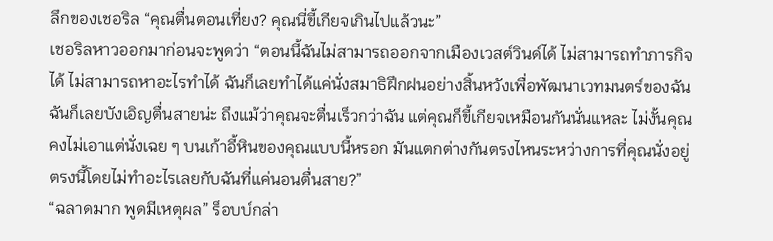ลึกของเชอริล “คุณตื่นตอนเที่ยง? คุณนี่ขี้เกียจเกินไปแล้วนะ”
เชอริลหาวออกมาก่อนจะพูดว่า “ตอนนี้ฉันไม่สามารถออกจากเมืองเวสต์วินด์ได้ ไม่สามารถทำภารกิจได้ ไม่สามารถหาอะไรทำได้ ฉันก็เลยทำได้แค่นั่งสมาธิฝึกฝนอย่างสิ้นหวังเพื่อพัฒนาเวทมนตร์ของฉัน ฉันก็เลยบังเอิญตื่นสายน่ะ ถึงแม้ว่าคุณจะตื่นเร็วกว่าฉัน แต่คุณก็ขี้เกียจเหมือนกันนั่นแหละ ไม่งั้นคุณคงไม่เอาแต่นั่งเฉย ๆ บนเก้าอี้หินของคุณแบบนี้หรอก มันแตกต่างกันตรงไหนระหว่างการที่คุณนั่งอยู่ตรงนี้โดยไม่ทำอะไรเลยกับฉันที่แค่นอนตื่นสาย?”
“ฉลาดมาก พูดมีเหตุผล” ร็อบบ์กล่า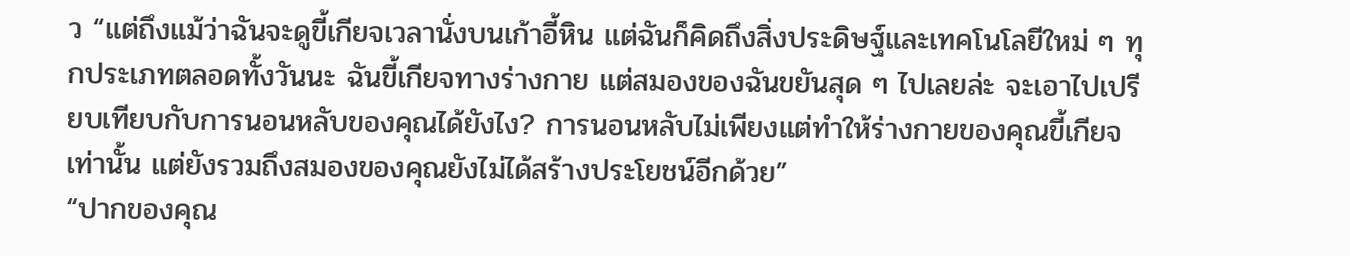ว “แต่ถึงแม้ว่าฉันจะดูขี้เกียจเวลานั่งบนเก้าอี้หิน แต่ฉันก็คิดถึงสิ่งประดิษฐ์และเทคโนโลยีใหม่ ๆ ทุกประเภทตลอดทั้งวันนะ ฉันขี้เกียจทางร่างกาย แต่สมองของฉันขยันสุด ๆ ไปเลยล่ะ จะเอาไปเปรียบเทียบกับการนอนหลับของคุณได้ยังไง? การนอนหลับไม่เพียงแต่ทำให้ร่างกายของคุณขี้เกียจเท่านั้น แต่ยังรวมถึงสมองของคุณยังไม่ได้สร้างประโยชน์อีกด้วย”
“ปากของคุณ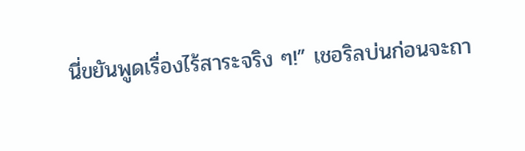นี่ขยันพูดเรื่องไร้สาระจริง ๆ!” เชอริลบ่นก่อนจะถา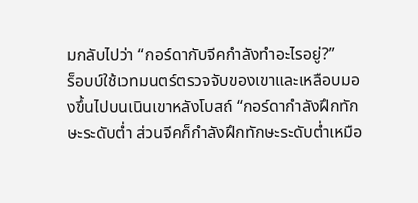มกลับไปว่า “กอร์ดากับจีคกำลังทำอะไรอยู่?”
ร็อบบ์ใช้เวทมนตร์ตรวจจับของเขาและเหลือบมองขึ้นไปบนเนินเขาหลังโบสถ์ “กอร์ดากำลังฝึกทักษะระดับต่ำ ส่วนจีคก็กำลังฝึกทักษะระดับต่ำเหมือ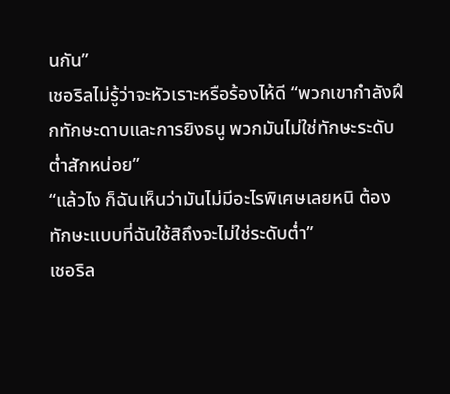นกัน”
เชอริลไม่รู้ว่าจะหัวเราะหรือร้องไห้ดี “พวกเขากำลังฝึกทักษะดาบและการยิงธนู พวกมันไม่ใช่ทักษะระดับต่ำสักหน่อย”
“แล้วไง ก็ฉันเห็นว่ามันไม่มีอะไรพิเศษเลยหนิ ต้องทักษะแบบที่ฉันใช้สิถึงจะไม่ใช่ระดับต่ำ”
เชอริล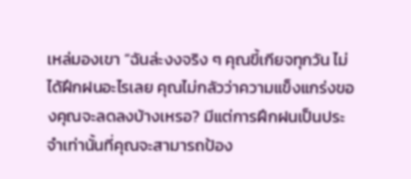เหล่มองเขา “ฉันล่ะงงจริง ๆ คุณขี้เกียจทุกวัน ไม่ได้ฝึกฝนอะไรเลย คุณไม่กลัวว่าความแข็งแกร่งของคุณจะลดลงบ้างเหรอ? มีแต่การฝึกฝนเป็นประจำเท่านั้นที่คุณจะสามารถป้อง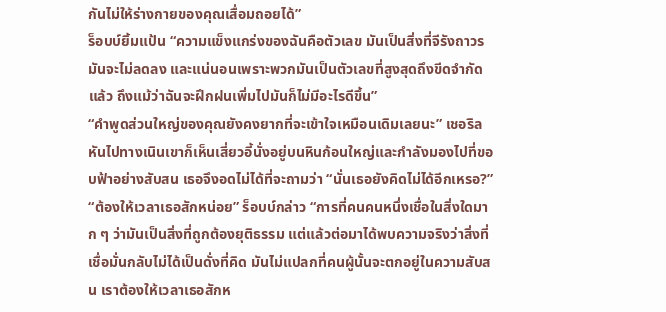กันไม่ให้ร่างกายของคุณเสื่อมถอยได้”
ร็อบบ์ยิ้มแป้น “ความแข็งแกร่งของฉันคือตัวเลข มันเป็นสิ่งที่จีรังถาวร มันจะไม่ลดลง และแน่นอนเพราะพวกมันเป็นตัวเลขที่สูงสุดถึงขีดจำกัดแล้ว ถึงแม้ว่าฉันจะฝึกฝนเพิ่มไปมันก็ไม่มีอะไรดีขึ้น”
“คำพูดส่วนใหญ่ของคุณยังคงยากที่จะเข้าใจเหมือนเดิมเลยนะ” เชอริลหันไปทางเนินเขาก็เห็นเสี่ยวอี้นั่งอยู่บนหินก้อนใหญ่และกำลังมองไปที่ขอบฟ้าอย่างสับสน เธอจึงอดไม่ได้ที่จะถามว่า “นั่นเธอยังคิดไม่ได้อีกเหรอ?”
“ต้องให้เวลาเธอสักหน่อย” ร็อบบ์กล่าว “การที่คนคนหนึ่งเชื่อในสิ่งใดมาก ๆ ว่ามันเป็นสิ่งที่ถูกต้องยุติธรรม แต่แล้วต่อมาได้พบความจริงว่าสิ่งที่เชื่อมั่นกลับไม่ได้เป็นดั่งที่คิด มันไม่แปลกที่คนผู้นั้นจะตกอยู่ในความสับสน เราต้องให้เวลาเธอสักห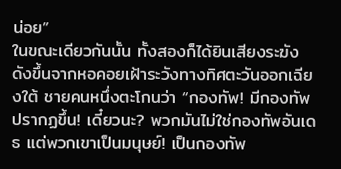น่อย”
ในขณะเดียวกันนั้น ทั้งสองก็ได้ยินเสียงระฆังดังขึ้นจากหอคอยเฝ้าระวังทางทิศตะวันออกเฉียงใต้ ชายคนหนึ่งตะโกนว่า “กองทัพ! มีกองทัพปรากฏขึ้น! เดี๋ยวนะ? พวกมันไม่ใช่กองทัพอันเดธ แต่พวกเขาเป็นมนุษย์! เป็นกองทัพ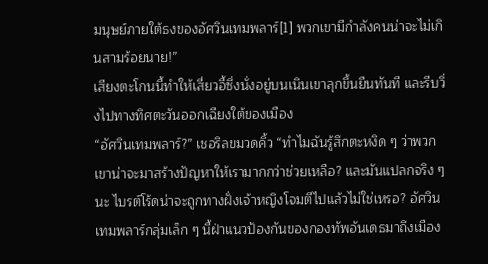มนุษย์ภายใต้ธงของอัศวินเทมพลาร์[1] พวกเขามีกำลังคนน่าจะไม่เกินสามร้อยนาย!”
เสียงตะโกนนี้ทำให้เสี่ยวอี้ซึ่งนั่งอยู่บนเนินเขาลุกขึ้นยืนทันที และรีบวิ่งไปทางทิศตะวันออกเฉียงใต้ของเมือง
“อัศวินเทมพลาร์?” เชอริลขมวดคิ้ว “ทำไมฉันรู้สึกตะหงิด ๆ ว่าพวกเขาน่าจะมาสร้างปัญหาให้เรามากกว่าช่วยเหลือ? และมันแปลกจริง ๆ นะ ไบรต์โร้ดน่าจะถูกทางฝั่งเจ้าหญิงโจมตีไปแล้วไม่ใช่เหรอ? อัศวินเทมพลาร์กลุ่มเล็ก ๆ นี้ฝ่าแนวป้องกันของกองทัพอันเดธมาถึงเมือง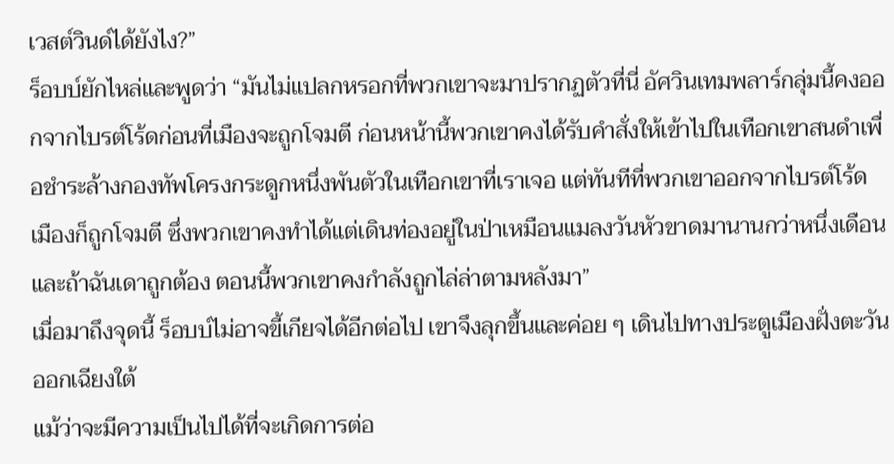เวสต์วินด์ได้ยังไง?”
ร็อบบ์ยักไหล่และพูดว่า “มันไม่แปลกหรอกที่พวกเขาจะมาปรากฏตัวที่นี่ อัศวินเทมพลาร์กลุ่มนี้คงออกจากไบรต์โร้ดก่อนที่เมืองจะถูกโจมตี ก่อนหน้านี้พวกเขาคงได้รับคำสั่งให้เข้าไปในเทือกเขาสนดำเพื่อชำระล้างกองทัพโครงกระดูกหนึ่งพันตัวในเทือกเขาที่เราเจอ แต่ทันทีที่พวกเขาออกจากไบรต์โร้ด เมืองก็ถูกโจมตี ซึ่งพวกเขาคงทำได้แต่เดินท่องอยู่ในป่าเหมือนแมลงวันหัวขาดมานานกว่าหนึ่งเดือน และถ้าฉันเดาถูกต้อง ตอนนี้พวกเขาคงกำลังถูกไล่ล่าตามหลังมา”
เมื่อมาถึงจุดนี้ ร็อบบ์ไม่อาจขี้เกียจได้อีกต่อไป เขาจึงลุกขึ้นและค่อย ๆ เดินไปทางประตูเมืองฝั่งตะวันออกเฉียงใต้
แม้ว่าจะมีความเป็นไปได้ที่จะเกิดการต่อ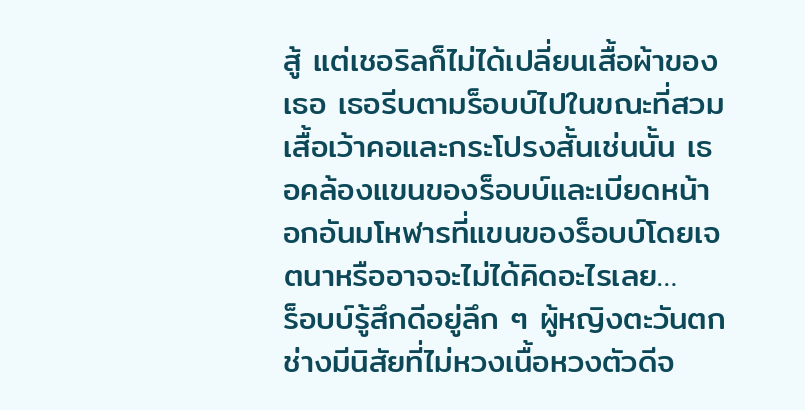สู้ แต่เชอริลก็ไม่ได้เปลี่ยนเสื้อผ้าของเธอ เธอรีบตามร็อบบ์ไปในขณะที่สวมเสื้อเว้าคอและกระโปรงสั้นเช่นนั้น เธอคล้องแขนของร็อบบ์และเบียดหน้าอกอันมโหฬารที่แขนของร็อบบ์โดยเจตนาหรืออาจจะไม่ได้คิดอะไรเลย…
ร็อบบ์รู้สึกดีอยู่ลึก ๆ ผู้หญิงตะวันตกช่างมีนิสัยที่ไม่หวงเนื้อหวงตัวดีจ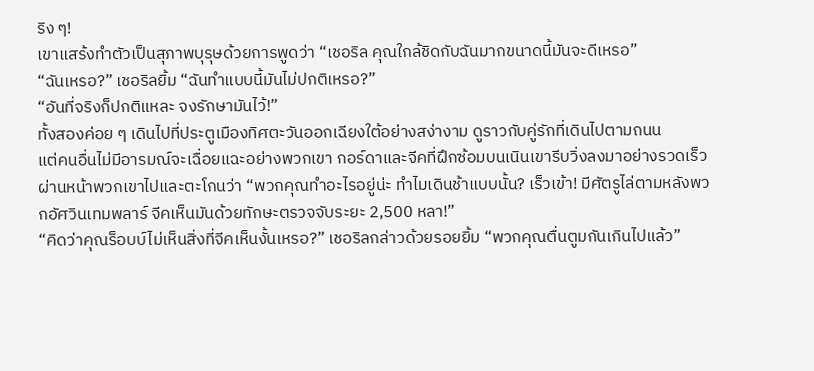ริง ๆ!
เขาแสร้งทำตัวเป็นสุภาพบุรุษด้วยการพูดว่า “เชอริล คุณใกล้ชิดกับฉันมากขนาดนี้มันจะดีเหรอ”
“ฉันเหรอ?” เชอริลยิ้ม “ฉันทำแบบนี้มันไม่ปกติเหรอ?”
“อันที่จริงก็ปกติแหละ จงรักษามันไว้!”
ทั้งสองค่อย ๆ เดินไปที่ประตูเมืองทิศตะวันออกเฉียงใต้อย่างสง่างาม ดูราวกับคู่รักที่เดินไปตามถนน
แต่คนอื่นไม่มีอารมณ์จะเฉื่อยแฉะอย่างพวกเขา กอร์ดาและจีคที่ฝึกซ้อมบนเนินเขารีบวิ่งลงมาอย่างรวดเร็วผ่านหน้าพวกเขาไปและตะโกนว่า “พวกคุณทำอะไรอยู่น่ะ ทำไมเดินช้าแบบนั้น? เร็วเข้า! มีศัตรูไล่ตามหลังพวกอัศวินเทมพลาร์ จีคเห็นมันด้วยทักษะตรวจจับระยะ 2,500 หลา!”
“คิดว่าคุณร็อบบ์ไม่เห็นสิ่งที่จีคเห็นงั้นเหรอ?” เชอริลกล่าวด้วยรอยยิ้ม “พวกคุณตื่นตูมกันเกินไปแล้ว”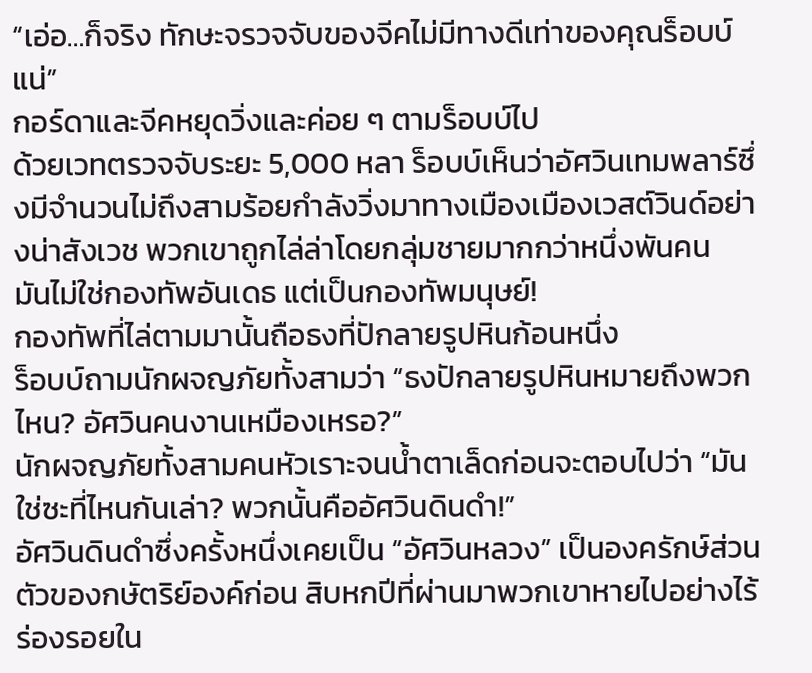“เอ่อ…ก็จริง ทักษะจรวจจับของจีคไม่มีทางดีเท่าของคุณร็อบบ์แน่”
กอร์ดาและจีคหยุดวิ่งและค่อย ๆ ตามร็อบบ์ไป
ด้วยเวทตรวจจับระยะ 5,000 หลา ร็อบบ์เห็นว่าอัศวินเทมพลาร์ซึ่งมีจำนวนไม่ถึงสามร้อยกำลังวิ่งมาทางเมืองเมืองเวสต์วินด์อย่างน่าสังเวช พวกเขาถูกไล่ล่าโดยกลุ่มชายมากกว่าหนึ่งพันคน
มันไม่ใช่กองทัพอันเดธ แต่เป็นกองทัพมนุษย์!
กองทัพที่ไล่ตามมานั้นถือธงที่ปักลายรูปหินก้อนหนึ่ง
ร็อบบ์ถามนักผจญภัยทั้งสามว่า “ธงปักลายรูปหินหมายถึงพวกไหน? อัศวินคนงานเหมืองเหรอ?”
นักผจญภัยทั้งสามคนหัวเราะจนน้ำตาเล็ดก่อนจะตอบไปว่า “มันใช่ซะที่ไหนกันเล่า? พวกนั้นคืออัศวินดินดำ!”
อัศวินดินดำซึ่งครั้งหนึ่งเคยเป็น “อัศวินหลวง” เป็นองครักษ์ส่วนตัวของกษัตริย์องค์ก่อน สิบหกปีที่ผ่านมาพวกเขาหายไปอย่างไร้ร่องรอยใน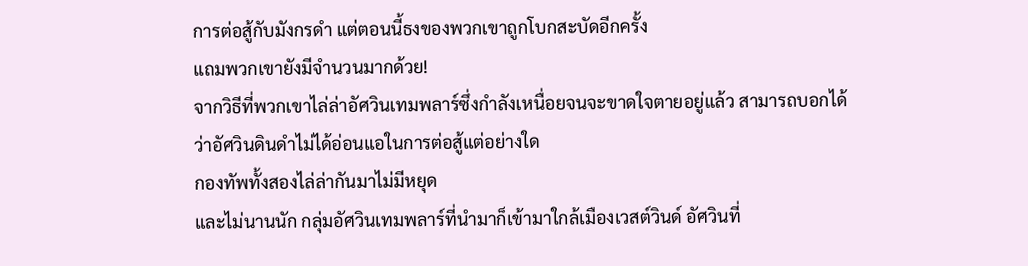การต่อสู้กับมังกรดำ แต่ตอนนี้ธงของพวกเขาถูกโบกสะบัดอีกครั้ง
แถมพวกเขายังมีจำนวนมากด้วย!
จากวิธีที่พวกเขาไล่ล่าอัศวินเทมพลาร์ซึ่งกำลังเหนื่อยจนจะขาดใจตายอยู่แล้ว สามารถบอกได้ว่าอัศวินดินดำไม่ได้อ่อนแอในการต่อสู้แต่อย่างใด
กองทัพทั้งสองไล่ล่ากันมาไม่มีหยุด
และไม่นานนัก กลุ่มอัศวินเทมพลาร์ที่นำมาก็เข้ามาใกล้เมืองเวสต์วินด์ อัศวินที่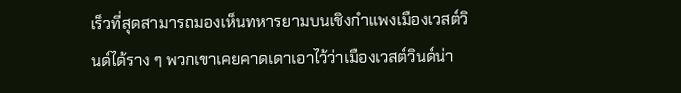เร็วที่สุดสามารถมองเห็นทหารยามบนเชิงกำแพงเมืองเวสต์วินด์ได้ราง ๆ พวกเขาเคยคาดเดาเอาไว้ว่าเมืองเวสต์วินด์น่า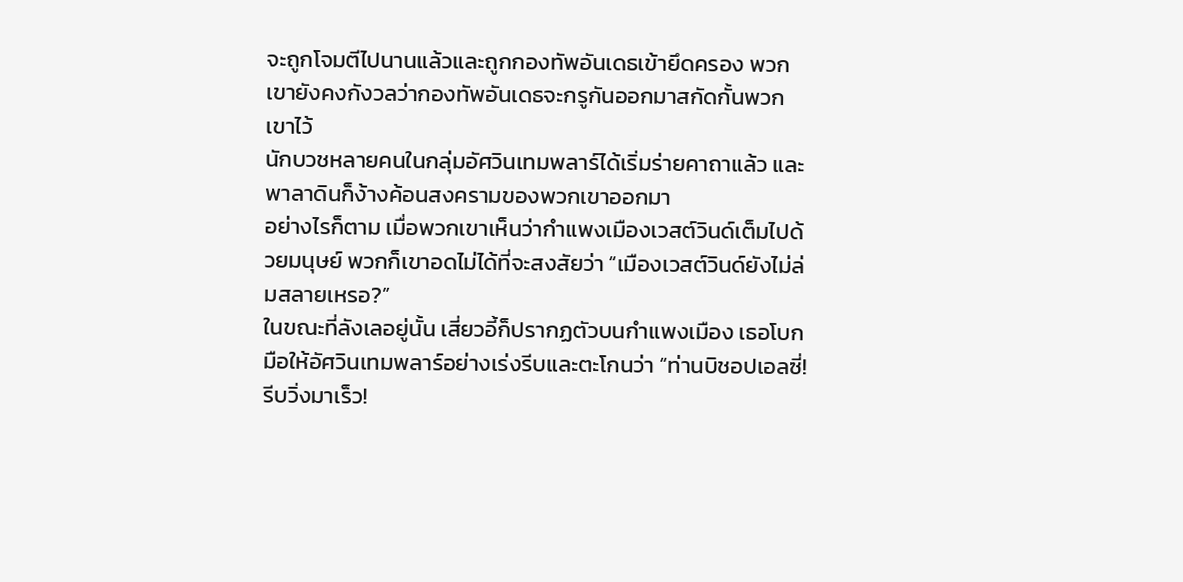จะถูกโจมตีไปนานแล้วและถูกกองทัพอันเดธเข้ายึดครอง พวกเขายังคงกังวลว่ากองทัพอันเดธจะกรูกันออกมาสกัดกั้นพวกเขาไว้
นักบวชหลายคนในกลุ่มอัศวินเทมพลาร์ได้เริ่มร่ายคาถาแล้ว และพาลาดินก็ง้างค้อนสงครามของพวกเขาออกมา
อย่างไรก็ตาม เมื่อพวกเขาเห็นว่ากำแพงเมืองเวสต์วินด์เต็มไปด้วยมนุษย์ พวกก็เขาอดไม่ได้ที่จะสงสัยว่า “เมืองเวสต์วินด์ยังไม่ล่มสลายเหรอ?”
ในขณะที่ลังเลอยู่นั้น เสี่ยวอี้ก็ปรากฏตัวบนกำแพงเมือง เธอโบกมือให้อัศวินเทมพลาร์อย่างเร่งรีบและตะโกนว่า “ท่านบิชอปเอลซี่! รีบวิ่งมาเร็ว!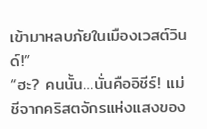เข้ามาหลบภัยในเมืองเวสต์วินด์!”
“ฮะ? คนนั้น…นั่นคืออิชีร์! แม่ชีจากคริสตจักรแห่งแสงของ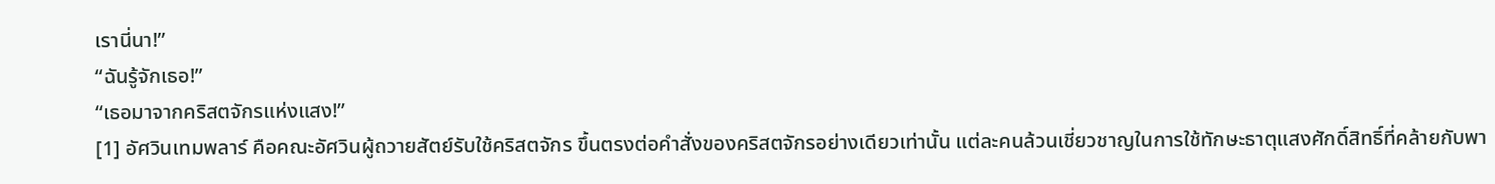เรานี่นา!”
“ฉันรู้จักเธอ!”
“เธอมาจากคริสตจักรแห่งแสง!”
[1] อัศวินเทมพลาร์ คือคณะอัศวินผู้ถวายสัตย์รับใช้คริสตจักร ขึ้นตรงต่อคำสั่งของคริสตจักรอย่างเดียวเท่านั้น แต่ละคนล้วนเชี่ยวชาญในการใช้ทักษะธาตุแสงศักดิ์สิทธิ์ที่คล้ายกับพา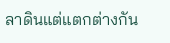ลาดินแต่แตกต่างกัน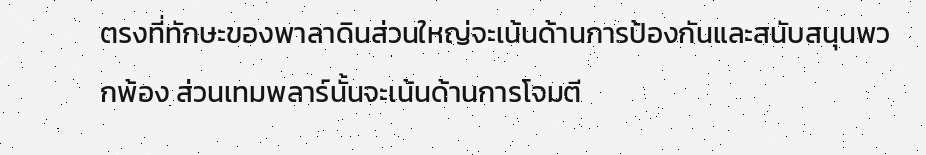ตรงที่ทักษะของพาลาดินส่วนใหญ่จะเน้นด้านการป้องกันและสนับสนุนพวกพ้อง ส่วนเทมพลาร์นั้นจะเน้นด้านการโจมตี